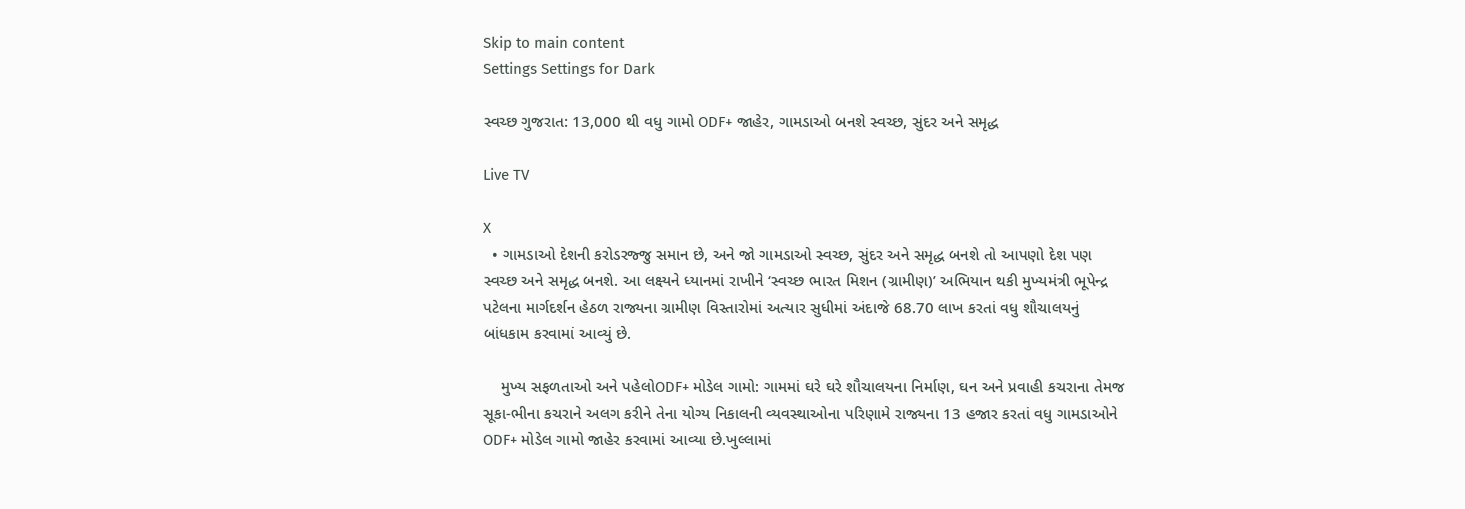Skip to main content
Settings Settings for Dark

સ્વચ્છ ગુજરાત: 13,000 થી વધુ ગામો ODF+ જાહેર, ગામડાઓ બનશે સ્વચ્છ, સુંદર અને સમૃદ્ધ

Live TV

X
  • ગામડાઓ દેશની કરોડરજ્જુ સમાન છે, અને જો ગામડાઓ સ્વચ્છ, સુંદર અને સમૃદ્ધ બનશે તો આપણો દેશ પણ સ્વચ્છ અને સમૃદ્ધ બનશે. આ લક્ષ્યને ધ્યાનમાં રાખીને ‘સ્વચ્છ ભારત મિશન (ગ્રામીણ)’ અભિયાન થકી મુખ્યમંત્રી ભૂપેન્દ્ર પટેલના માર્ગદર્શન હેઠળ રાજ્યના ગ્રામીણ વિસ્તારોમાં અત્યાર સુધીમાં અંદાજે 68.70 લાખ કરતાં વધુ શૌચાલયનું બાંધકામ કરવામાં આવ્યું છે.

    મુખ્ય સફળતાઓ અને પહેલોODF+ મોડેલ ગામો: ગામમાં ઘરે ઘરે શૌચાલયના નિર્માણ, ઘન અને પ્રવાહી કચરાના તેમજ સૂકા-ભીના કચરાને અલગ કરીને તેના યોગ્ય નિકાલની વ્યવસ્થાઓના પરિણામે રાજ્યના 13 હજાર કરતાં વધુ ગામડાઓને ODF+ મોડેલ ગામો જાહેર કરવામાં આવ્યા છે.ખુલ્લામાં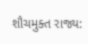શૌચમુક્ત રાજ્ય: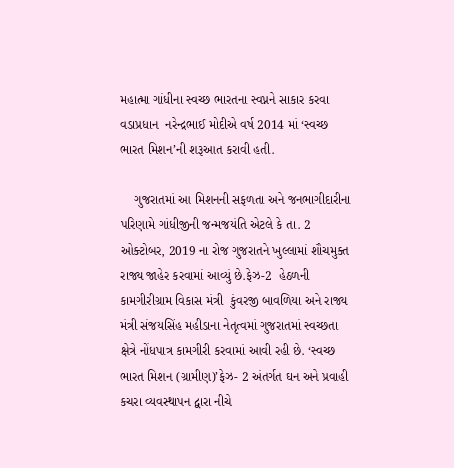મહાત્મા ગાંધીના સ્વચ્છ ભારતના સ્વપ્નને સાકાર કરવા વડાપ્રધાન  નરેન્દ્રભાઈ મોદીએ વર્ષ 2014 માં ‘સ્વચ્છ ભારત મિશન’ની શરૂઆત કરાવી હતી.

    ગુજરાતમાં આ મિશનની સફળતા અને જનભાગીદારીના પરિણામે ગાંધીજીની જન્મજયંતિ એટલે કે તા. 2 ઓક્ટોબર, 2019 ના રોજ ગુજરાતને ખુલ્લામાં શૌચમુક્ત રાજ્ય જાહેર કરવામાં આવ્યું છે.ફેઝ-2  હેઠળની કામગીરીગ્રામ વિકાસ મંત્રી  કુંવરજી બાવળિયા અને રાજ્ય મંત્રી સંજયસિંહ મહીડાના નેતૃત્વમાં ગુજરાતમાં સ્વચ્છતા ક્ષેત્રે નોંધપાત્ર કામગીરી કરવામાં આવી રહી છે. ‘સ્વચ્છ ભારત મિશન (ગ્રામીણ)’ફેઝ- 2 અંતર્ગત ઘન અને પ્રવાહી કચરા વ્યવસ્થાપન દ્વારા નીચે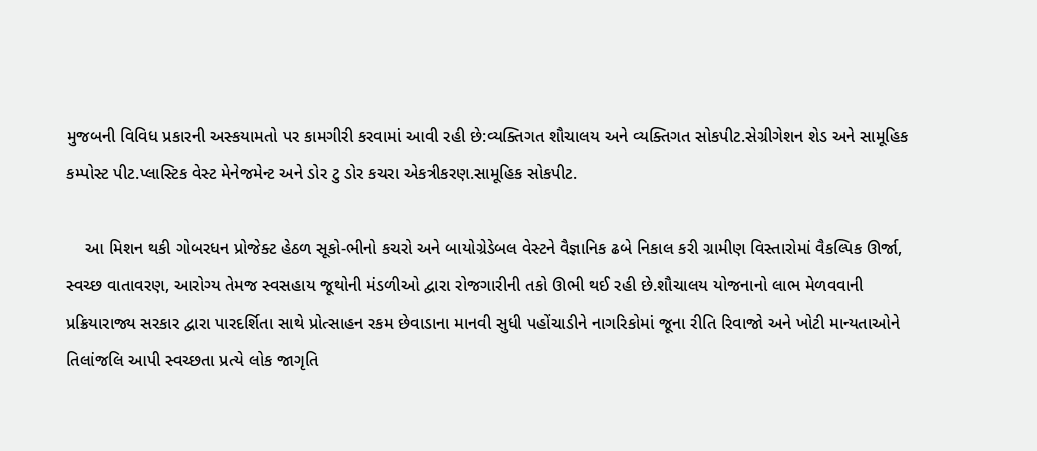મુજબની વિવિધ પ્રકારની અસ્કયામતો પર કામગીરી કરવામાં આવી રહી છે:વ્યક્તિગત શૌચાલય અને વ્યક્તિગત સોકપીટ.સેગ્રીગેશન શેડ અને સામૂહિક કમ્પોસ્ટ પીટ.પ્લાસ્ટિક વેસ્ટ મેનેજમેન્ટ અને ડોર ટુ ડોર કચરા એકત્રીકરણ.સામૂહિક સોકપીટ.

    આ મિશન થકી ગોબરધન પ્રોજેક્ટ હેઠળ સૂકો-ભીનો કચરો અને બાયોગ્રેડેબલ વેસ્ટને વૈજ્ઞાનિક ઢબે નિકાલ કરી ગ્રામીણ વિસ્તારોમાં વૈકલ્પિક ઊર્જા, સ્વચ્છ વાતાવરણ, આરોગ્ય તેમજ સ્વસહાય જૂથોની મંડળીઓ દ્વારા રોજગારીની તકો ઊભી થઈ રહી છે.શૌચાલય યોજનાનો લાભ મેળવવાની પ્રક્રિયારાજ્ય સરકાર દ્વારા પારદર્શિતા સાથે પ્રોત્સાહન રકમ છેવાડાના માનવી સુધી પહોંચાડીને નાગરિકોમાં જૂના રીતિ રિવાજો અને ખોટી માન્યતાઓને તિલાંજલિ આપી સ્વચ્છતા પ્રત્યે લોક જાગૃતિ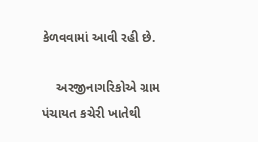કેળવવામાં આવી રહી છે.

    અરજીનાગરિકોએ ગ્રામ પંચાયત કચેરી ખાતેથી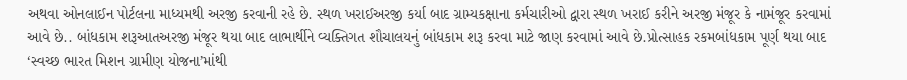અથવા ઓનલાઈન પોર્ટલના માધ્યમથી અરજી કરવાની રહે છે. સ્થળ ખરાઈઅરજી કર્યા બાદ ગ્રામ્યકક્ષાના કર્મચારીઓ દ્વારા સ્થળ ખરાઈ કરીને અરજી મંજૂર કે નામંજૂર કરવામાં આવે છે.. બાંધકામ શરૂઆતઅરજી મંજૂર થયા બાદ લાભાર્થીને વ્યક્તિગત શૌચાલયનું બાંધકામ શરૂ કરવા માટે જાણ કરવામાં આવે છે.પ્રોત્સાહક રકમબાંધકામ પૂર્ણ થયા બાદ ‘સ્વચ્છ ભારત મિશન ગ્રામીણ યોજના’માંથી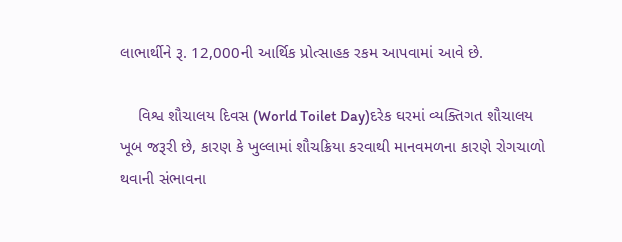લાભાર્થીને રૂ. 12,000ની આર્થિક પ્રોત્સાહક રકમ આપવામાં આવે છે.

    વિશ્વ શૌચાલય દિવસ (World Toilet Day)દરેક ઘરમાં વ્યક્તિગત શૌચાલય ખૂબ જરૂરી છે, કારણ કે ખુલ્લામાં શૌચક્રિયા કરવાથી માનવમળના કારણે રોગચાળો થવાની સંભાવના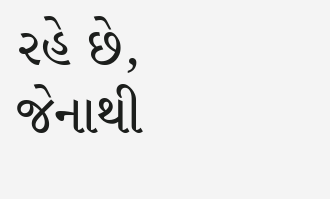રહે છે, જેનાથી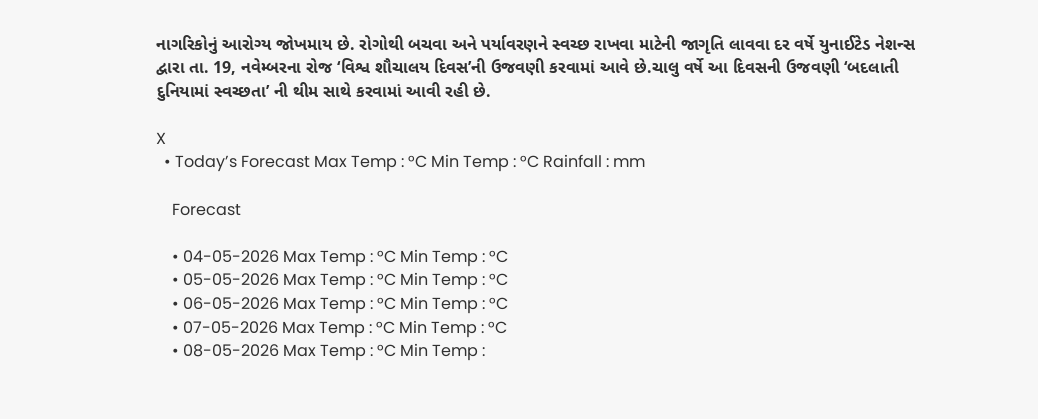નાગરિકોનું આરોગ્ય જોખમાય છે. રોગોથી બચવા અને પર્યાવરણને સ્વચ્છ રાખવા માટેની જાગૃતિ લાવવા દર વર્ષે યુનાઈટેડ નેશન્સ દ્વારા તા. 19, નવેમ્બરના રોજ ‘વિશ્વ શૌચાલય દિવસ’ની ઉજવણી કરવામાં આવે છે.ચાલુ વર્ષે આ દિવસની ઉજવણી ‘બદલાતી દુનિયામાં સ્વચ્છતા’ ની થીમ સાથે કરવામાં આવી રહી છે.

X
  • Today’s Forecast Max Temp : °C Min Temp : °C Rainfall : mm

    Forecast

    • 04-05-2026 Max Temp : °C Min Temp : °C
    • 05-05-2026 Max Temp : °C Min Temp : °C
    • 06-05-2026 Max Temp : °C Min Temp : °C
    • 07-05-2026 Max Temp : °C Min Temp : °C
    • 08-05-2026 Max Temp : °C Min Temp :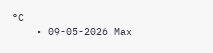°C
    • 09-05-2026 Max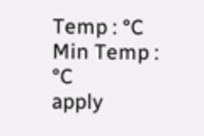Temp : °C Min Temp : °C
apply